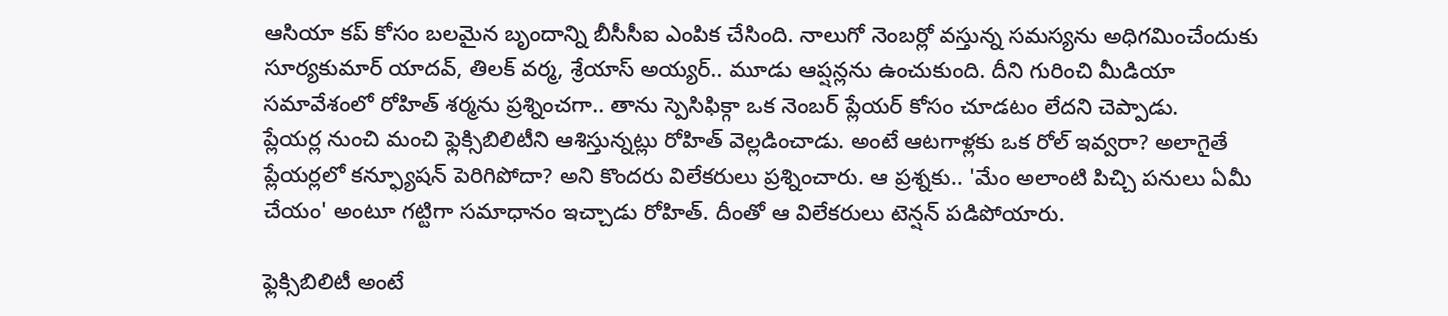ఆసియా కప్ కోసం బలమైన బృందాన్ని బీసీసీఐ ఎంపిక చేసింది. నాలుగో నెంబర్లో వస్తున్న సమస్యను అధిగమించేందుకు సూర్యకుమార్ యాదవ్, తిలక్ వర్మ, శ్రేయాస్ అయ్యర్.. మూడు ఆప్షన్లను ఉంచుకుంది. దీని గురించి మీడియా సమావేశంలో రోహిత్ శర్మను ప్రశ్నించగా.. తాను స్పెసిఫిక్గా ఒక నెంబర్ ప్లేయర్ కోసం చూడటం లేదని చెప్పాడు.
ప్లేయర్ల నుంచి మంచి ఫ్లెక్సిబిలిటీని ఆశిస్తున్నట్లు రోహిత్ వెల్లడించాడు. అంటే ఆటగాళ్లకు ఒక రోల్ ఇవ్వరా? అలాగైతే ప్లేయర్లలో కన్ఫ్యూషన్ పెరిగిపోదా? అని కొందరు విలేకరులు ప్రశ్నించారు. ఆ ప్రశ్నకు.. 'మేం అలాంటి పిచ్చి పనులు ఏమీ చేయం' అంటూ గట్టిగా సమాధానం ఇచ్చాడు రోహిత్. దీంతో ఆ విలేకరులు టెన్షన్ పడిపోయారు.

ఫ్లెక్సిబిలిటీ అంటే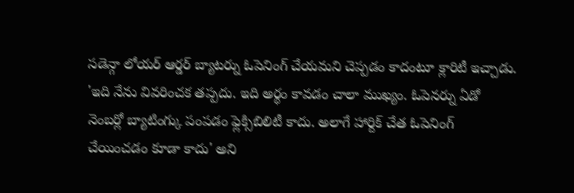సడెన్గా లోయర్ ఆర్డర్ బ్యాటర్ను ఓపెనింగ్ చేయమని చెప్పడం కాదంటూ క్లారిటీ ఇచ్చాడు. 'ఇది నేను వివరించక తప్పదు. ఇది అర్థం కావడం చాలా ముఖ్యం. ఓపెనర్ను ఏడో నెంబర్లో బ్యాటింగ్కు పంపడం ఫ్లెక్సిబిలిటీ కాదు. అలాగే హార్దిక్ చేత ఓపెనింగ్ చేయించడం కూడా కాదు' అని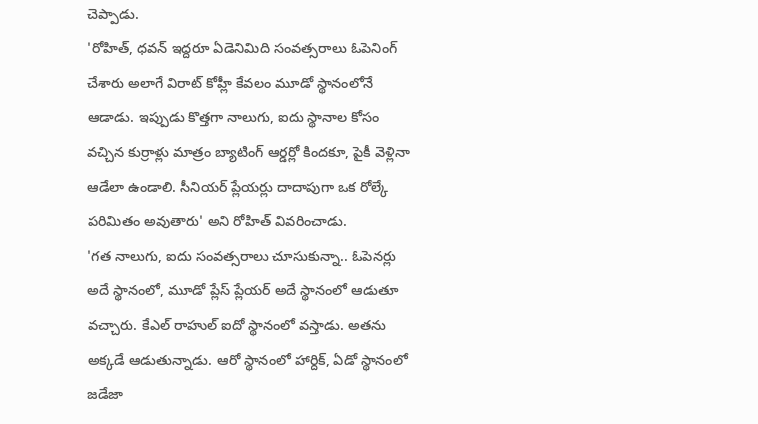చెప్పాడు.
'రోహిత్, ధవన్ ఇద్దరూ ఏడెనిమిది సంవత్సరాలు ఓపెనింగ్ చేశారు అలాగే విరాట్ కోహ్లీ కేవలం మూడో స్థానంలోనే ఆడాడు. ఇప్పుడు కొత్తగా నాలుగు, ఐదు స్థానాల కోసం వచ్చిన కుర్రాళ్లు మాత్రం బ్యాటింగ్ ఆర్డర్లో కిందకూ, పైకీ వెళ్లినా ఆడేలా ఉండాలి. సీనియర్ ప్లేయర్లు దాదాపుగా ఒక రోల్కే పరిమితం అవుతారు' అని రోహిత్ వివరించాడు.
'గత నాలుగు, ఐదు సంవత్సరాలు చూసుకున్నా.. ఓపెనర్లు అదే స్థానంలో, మూడో ప్లేస్ ప్లేయర్ అదే స్థానంలో ఆడుతూ వచ్చారు. కేఎల్ రాహుల్ ఐదో స్థానంలో వస్తాడు. అతను అక్కడే ఆడుతున్నాడు. ఆరో స్థానంలో హార్దిక్, ఏడో స్థానంలో జడేజా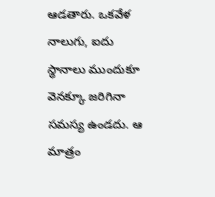ఆడతారు. ఒకవేళ నాలుగు, ఐదు స్థానాలు ముందుకూ వెనక్కూ జరిగినా సమస్య ఉండదు. ఆ మాత్రం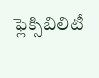ఫ్లెక్సిబిలిటీ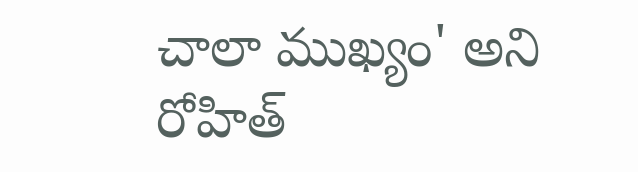చాలా ముఖ్యం' అని రోహిత్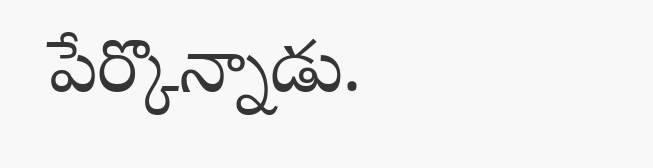పేర్కొన్నాడు.